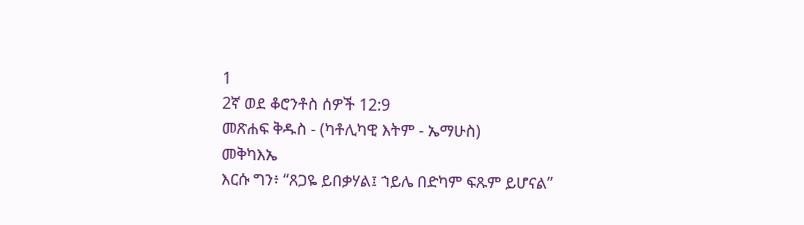1
2ኛ ወደ ቆሮንቶስ ሰዎች 12:9
መጽሐፍ ቅዱስ - (ካቶሊካዊ እትም - ኤማሁስ)
መቅካእኤ
እርሱ ግን፥ “ጸጋዬ ይበቃሃል፤ ኀይሌ በድካም ፍጹም ይሆናል”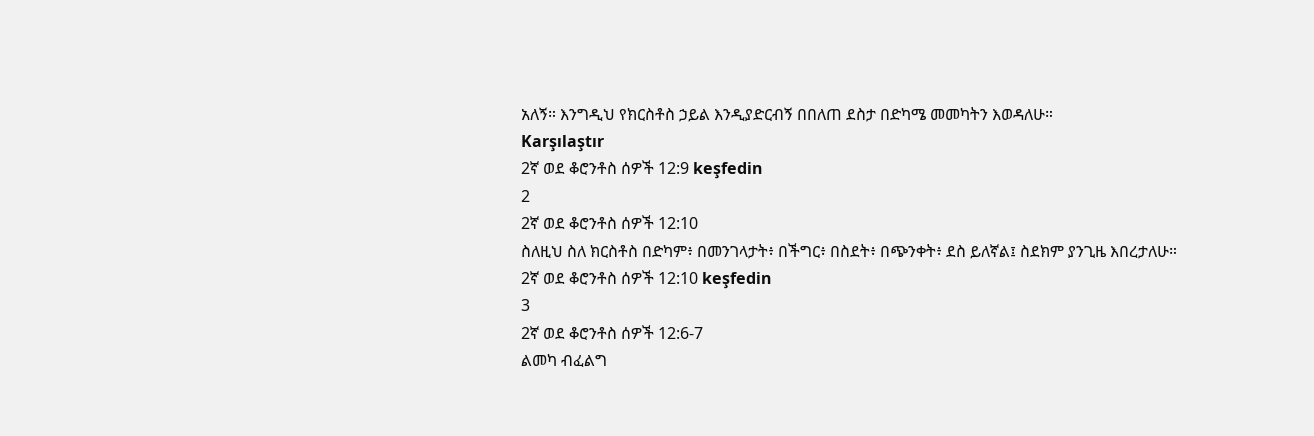አለኝ። እንግዲህ የክርስቶስ ኃይል እንዲያድርብኝ በበለጠ ደስታ በድካሜ መመካትን እወዳለሁ።
Karşılaştır
2ኛ ወደ ቆሮንቶስ ሰዎች 12:9 keşfedin
2
2ኛ ወደ ቆሮንቶስ ሰዎች 12:10
ስለዚህ ስለ ክርስቶስ በድካም፥ በመንገላታት፥ በችግር፥ በስደት፥ በጭንቀት፥ ደስ ይለኛል፤ ስደክም ያንጊዜ እበረታለሁ።
2ኛ ወደ ቆሮንቶስ ሰዎች 12:10 keşfedin
3
2ኛ ወደ ቆሮንቶስ ሰዎች 12:6-7
ልመካ ብፈልግ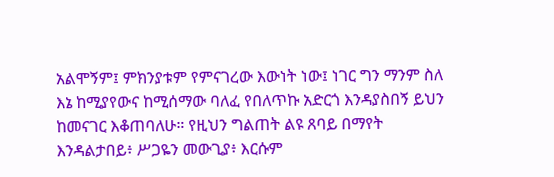አልሞኝም፤ ምክንያቱም የምናገረው እውነት ነው፤ ነገር ግን ማንም ስለ እኔ ከሚያየውና ከሚሰማው ባለፈ የበለጥኩ አድርጎ እንዳያስበኝ ይህን ከመናገር እቆጠባለሁ። የዚህን ግልጠት ልዩ ጸባይ በማየት እንዳልታበይ፥ ሥጋዬን መውጊያ፥ እርሱም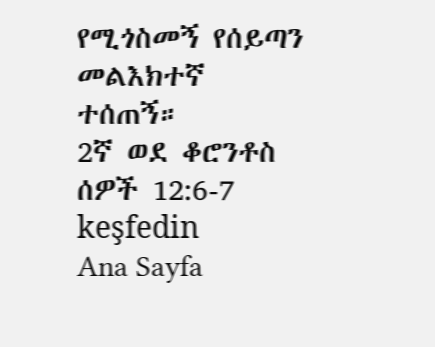የሚጎስመኝ የሰይጣን መልእክተኛ ተሰጠኝ።
2ኛ ወደ ቆሮንቶስ ሰዎች 12:6-7 keşfedin
Ana Sayfa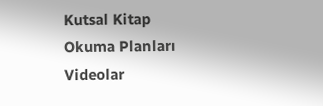Kutsal Kitap
Okuma Planları
Videolar